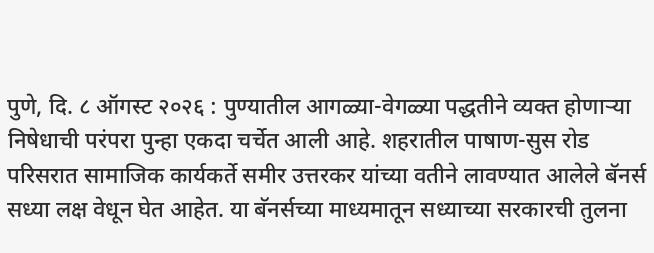पुणे, दि. ८ ऑगस्ट २०२६ : पुण्यातील आगळ्या-वेगळ्या पद्धतीने व्यक्त होणाऱ्या निषेधाची परंपरा पुन्हा एकदा चर्चेत आली आहे. शहरातील पाषाण-सुस रोड परिसरात सामाजिक कार्यकर्ते समीर उत्तरकर यांच्या वतीने लावण्यात आलेले बॅनर्स सध्या लक्ष वेधून घेत आहेत. या बॅनर्सच्या माध्यमातून सध्याच्या सरकारची तुलना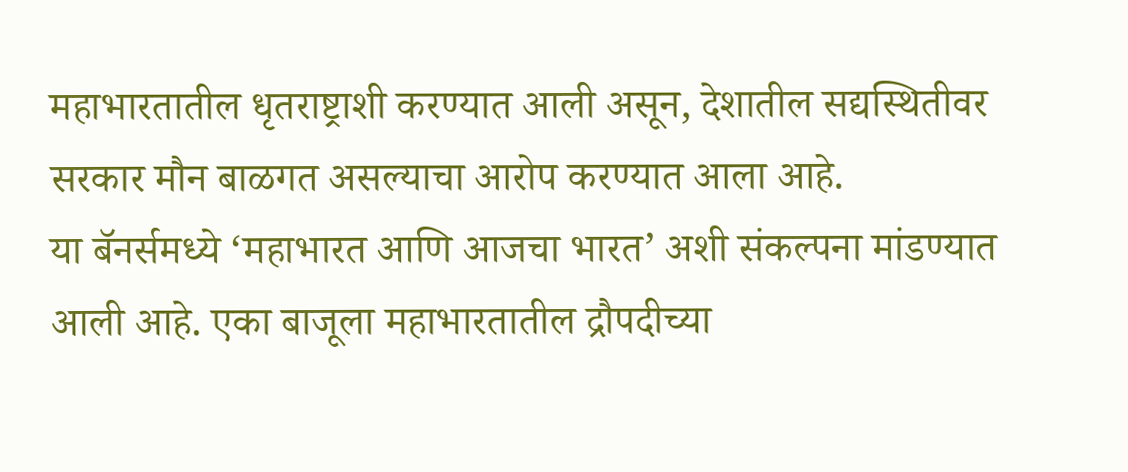महाभारतातील धृतराष्ट्राशी करण्यात आली असून, देशातील सद्यस्थितीवर सरकार मौन बाळगत असल्याचा आरोप करण्यात आला आहे.
या बॅनर्समध्ये ‘महाभारत आणि आजचा भारत’ अशी संकल्पना मांडण्यात आली आहे. एका बाजूला महाभारतातील द्रौपदीच्या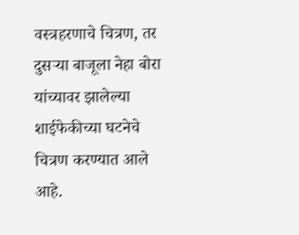वस्त्रहरणाचे चित्रण, तर दुसऱ्या बाजूला नेहा बोरा यांच्यावर झालेल्या शाईफेकीच्या घटनेचे चित्रण करण्यात आले आहे.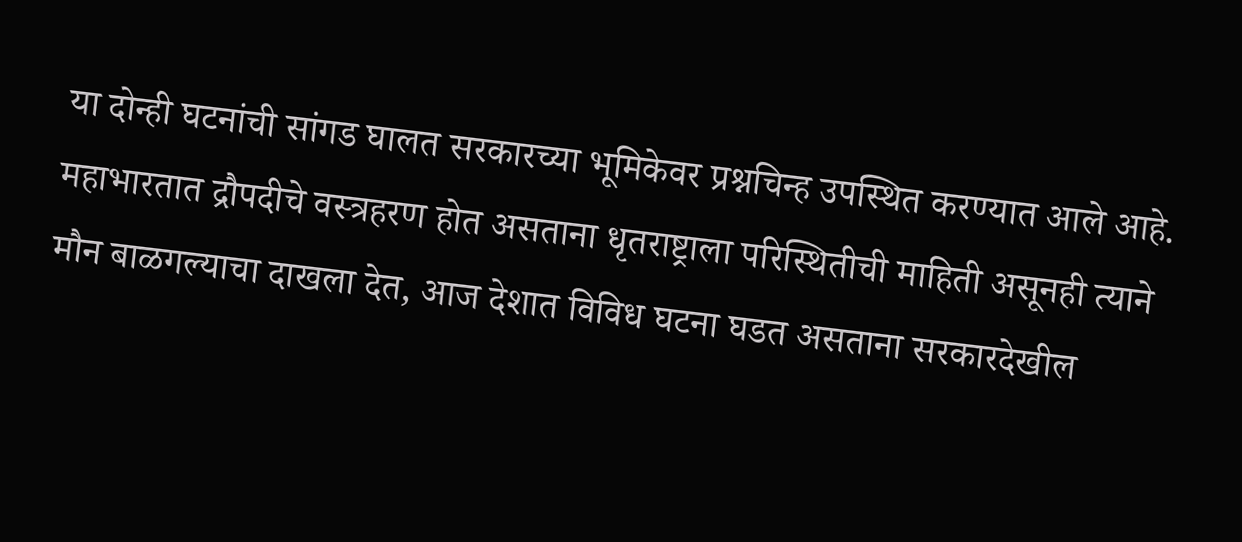या दोन्ही घटनांची सांगड घालत सरकारच्या भूमिकेवर प्रश्नचिन्ह उपस्थित करण्यात आले आहे.
महाभारतात द्रौपदीचे वस्त्रहरण होत असताना धृतराष्ट्राला परिस्थितीची माहिती असूनही त्याने मौन बाळगल्याचा दाखला देत, आज देशात विविध घटना घडत असताना सरकारदेखील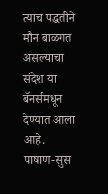त्याच पद्धतीने मौन बाळगत असल्याचा संदेश या बॅनर्समधून देण्यात आला आहे.
पाषाण-सुस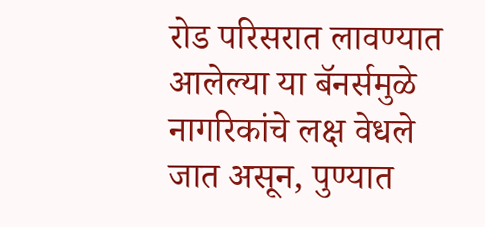रोड परिसरात लावण्यात आलेल्या या बॅनर्समुळे नागरिकांचे लक्ष वेधले जात असून, पुण्यात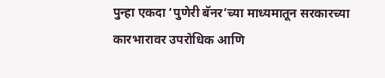पुन्हा एकदा ‘पुणेरी बॅनर’च्या माध्यमातून सरकारच्या कारभारावर उपरोधिक आणि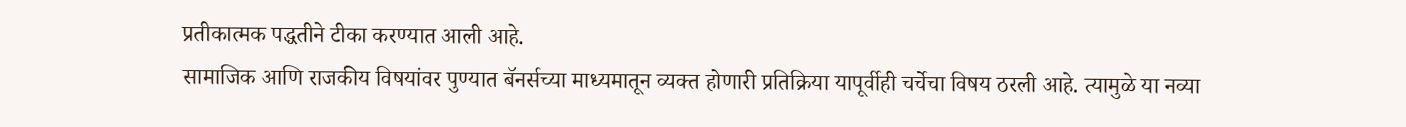प्रतीकात्मक पद्धतीने टीका करण्यात आली आहे.
सामाजिक आणि राजकीय विषयांवर पुण्यात बॅनर्सच्या माध्यमातून व्यक्त होणारी प्रतिक्रिया यापूर्वीही चर्चेचा विषय ठरली आहे. त्यामुळे या नव्या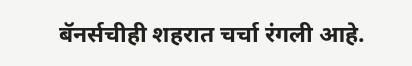बॅनर्सचीही शहरात चर्चा रंगली आहे.